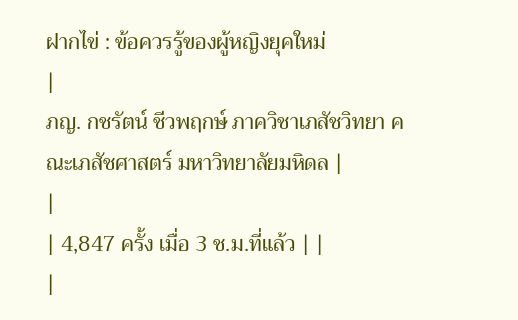ฝากไข่ : ข้อควรรู้ของผู้หญิงยุคใหม่
|
ภญ. กชรัตน์ ชีวพฤกษ์ ภาควิชาเภสัชวิทยา คณะเภสัชศาสตร์ มหาวิทยาลัยมหิดล |
|
| 4,847 ครั้ง เมื่อ 3 ช.ม.ที่แล้ว | |
|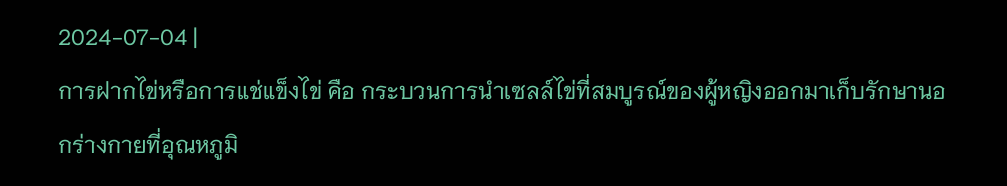2024-07-04 |
การฝากไข่หรือการแช่แข็งไข่ คือ กระบวนการนำเซลล์ไข่ที่สมบูรณ์ของผู้หญิงออกมาเก็บรักษานอกร่างกายที่อุณหภูมิ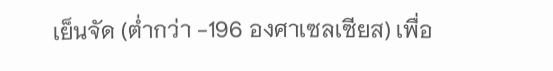เย็นจัด (ต่ำกว่า -196 องศาเซลเซียส) เพื่อ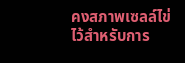คงสภาพเซลล์ไข่ไว้สำหรับการ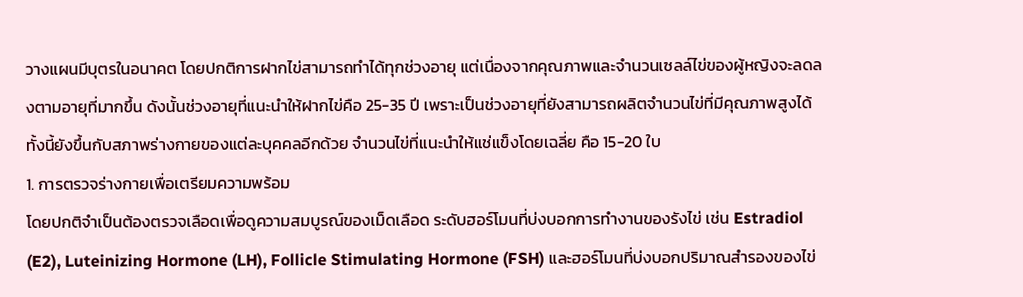วางแผนมีบุตรในอนาคต โดยปกติการฝากไข่สามารถทำได้ทุกช่วงอายุ แต่เนื่องจากคุณภาพและจำนวนเซลล์ไข่ของผู้หญิงจะลดลงตามอายุที่มากขึ้น ดังนั้นช่วงอายุที่แนะนำให้ฝากไข่คือ 25-35 ปี เพราะเป็นช่วงอายุที่ยังสามารถผลิตจำนวนไข่ที่มีคุณภาพสูงได้ ทั้งนี้ยังขึ้นกับสภาพร่างกายของแต่ละบุคคลอีกด้วย จำนวนไข่ที่แนะนำให้แช่แข็งโดยเฉลี่ย คือ 15-20 ใบ
1. การตรวจร่างกายเพื่อเตรียมความพร้อม
โดยปกติจำเป็นต้องตรวจเลือดเพื่อดูความสมบูรณ์ของเม็ดเลือด ระดับฮอร์โมนที่บ่งบอกการทำงานของรังไข่ เช่น Estradiol (E2), Luteinizing Hormone (LH), Follicle Stimulating Hormone (FSH) และฮอร์โมนที่บ่งบอกปริมาณสำรองของไข่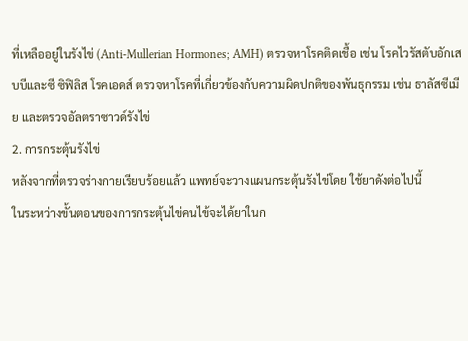ที่เหลืออยู่ในรังไข่ (Anti-Mullerian Hormones; AMH) ตรวจหาโรคติดเชื้อ เช่น โรคไวรัสตับอักเสบบีและซี ซิฟิลิส โรคเอดส์ ตรวจหาโรคที่เกี่ยวข้องกับความผิดปกติของพันธุกรรม เช่น ธาลัสซีเมีย และตรวจอัลตราซาวด์รังไข่
2. การกระตุ้นรังไข่
หลังจากที่ตรวจร่างกายเรียบร้อยแล้ว แพทย์จะวางแผนกระตุ้นรังไข่โดย ใช้ยาดังต่อไปนี้
ในระหว่างขั้นตอนของการกระตุ้นไข่คนไข้จะได้ยาในก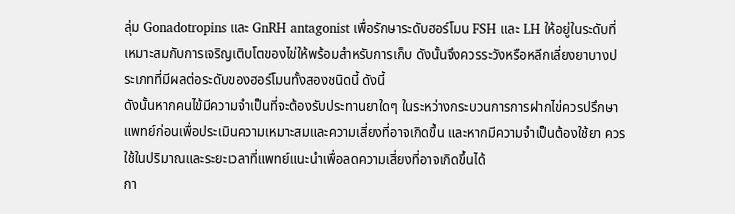ลุ่ม Gonadotropins และ GnRH antagonist เพื่อรักษาระดับฮอร์โมน FSH และ LH ให้อยู่ในระดับที่เหมาะสมกับการเจริญเติบโตของไข่ให้พร้อมสำหรับการเก็บ ดังนั้นจึงควรระวังหรือหลีกเลี่ยงยาบางประเภทที่มีผลต่อระดับของฮอร์โมนทั้งสองชนิดนี้ ดังนี้
ดังนั้นหากคนไข้มีความจำเป็นที่จะต้องรับประทานยาใดๆ ในระหว่างกระบวนการการฝากไข่ควรปรึกษาแพทย์ก่อนเพื่อประเมินความเหมาะสมและความเสี่ยงที่อาจเกิดขึ้น และหากมีความจำเป็นต้องใช้ยา ควรใช้ในปริมาณและระยะเวลาที่แพทย์แนะนำเพื่อลดความเสี่ยงที่อาจเกิดขึ้นได้
กา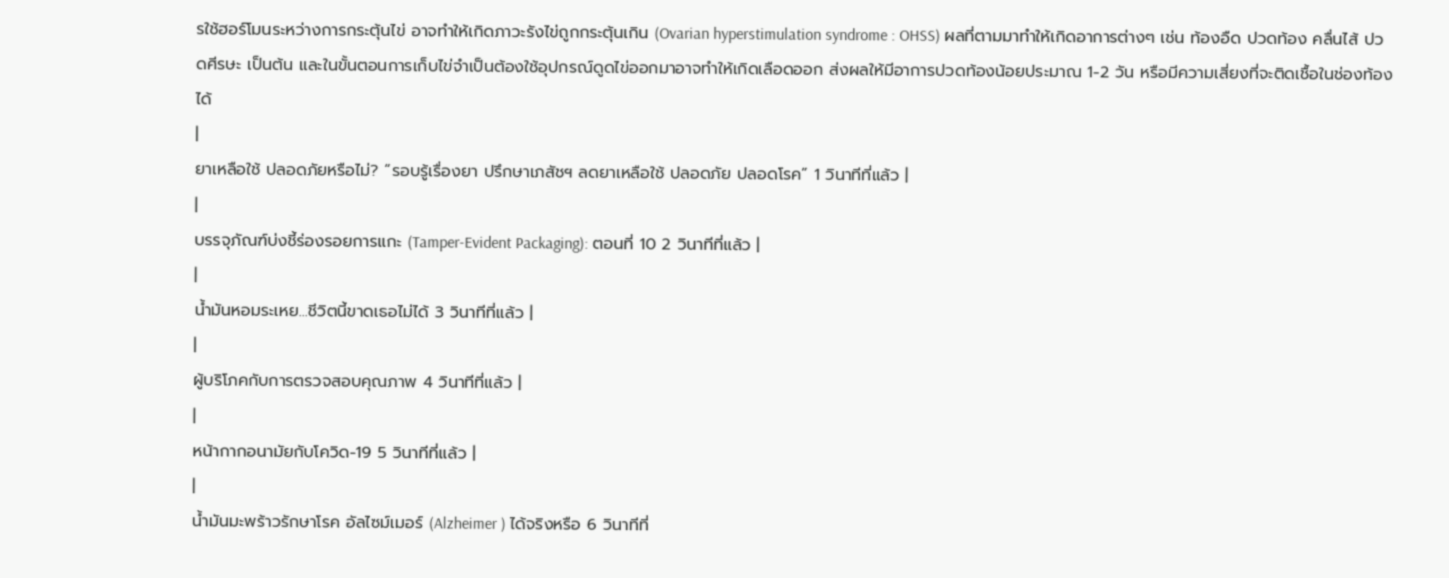รใช้ฮอร์โมนระหว่างการกระตุ้นไข่ อาจทำให้เกิดภาวะรังไข่ถูกกระตุ้นเกิน (Ovarian hyperstimulation syndrome : OHSS) ผลที่ตามมาทำให้เกิดอาการต่างๆ เช่น ท้องอืด ปวดท้อง คลื่นไส้ ปวดศีรษะ เป็นต้น และในขั้นตอนการเก็บไข่จำเป็นต้องใช้อุปกรณ์ดูดไข่ออกมาอาจทำให้เกิดเลือดออก ส่งผลให้มีอาการปวดท้องน้อยประมาณ 1-2 วัน หรือมีความเสี่ยงที่จะติดเชื้อในช่องท้องได้
|
ยาเหลือใช้ ปลอดภัยหรือไม่? “รอบรู้เรื่องยา ปรึกษาเภสัชฯ ลดยาเหลือใช้ ปลอดภัย ปลอดโรค” 1 วินาทีที่แล้ว |
|
บรรจุภัณฑ์บ่งชี้ร่องรอยการแกะ (Tamper-Evident Packaging): ตอนที่ 10 2 วินาทีที่แล้ว |
|
น้ำมันหอมระเหย...ชีวิตนี้ขาดเธอไม่ได้ 3 วินาทีที่แล้ว |
|
ผู้บริโภคกับการตรวจสอบคุณภาพ 4 วินาทีที่แล้ว |
|
หน้ากากอนามัยกับโควิด-19 5 วินาทีที่แล้ว |
|
น้ำมันมะพร้าวรักษาโรค อัลไซม์เมอร์ (Alzheimer ) ได้จริงหรือ 6 วินาทีที่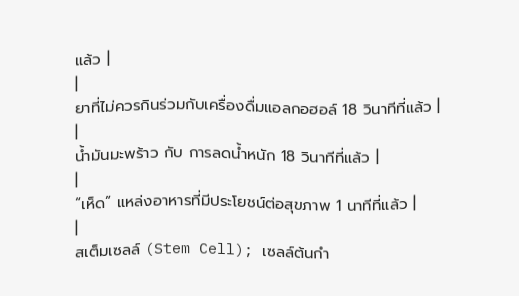แล้ว |
|
ยาที่ไม่ควรกินร่วมกับเครื่องดื่มแอลกอฮอล์ 18 วินาทีที่แล้ว |
|
น้ำมันมะพร้าว กับ การลดน้ำหนัก 18 วินาทีที่แล้ว |
|
“เห็ด” แหล่งอาหารที่มีประโยชน์ต่อสุขภาพ 1 นาทีที่แล้ว |
|
สเต็มเซลล์ (Stem Cell); เซลล์ต้นกำ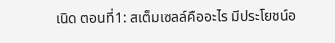เนิด ตอนที่1: สเต็มเซลล์คืออะไร มีประโยชน์อ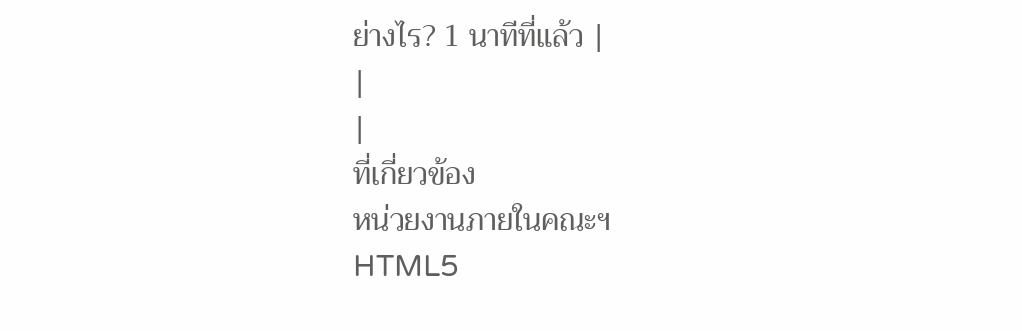ย่างไร? 1 นาทีที่แล้ว |
|
|
ที่เกี่ยวข้อง
หน่วยงานภายในคณะฯ
HTML5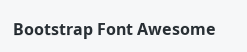Bootstrap Font Awesome